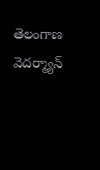తెలంగాణ వెదర్మ్యాన్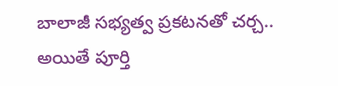బాలాజీ సభ్యత్వ ప్రకటనతో చర్చ..
అయితే పూర్తి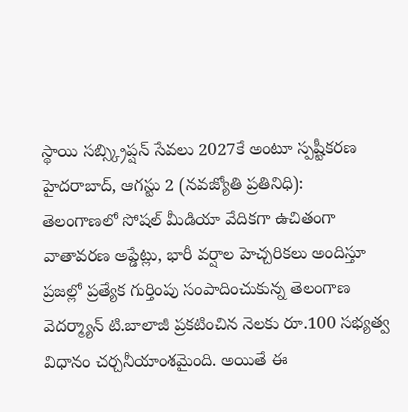స్థాయి సబ్స్క్రిప్షన్ సేవలు 2027కే అంటూ స్పష్టీకరణ
హైదరాబాద్, ఆగస్టు 2 (నవజ్యోతి ప్రతినిధి):
తెలంగాణలో సోషల్ మీడియా వేదికగా ఉచితంగా వాతావరణ అప్డేట్లు, భారీ వర్షాల హెచ్చరికలు అందిస్తూ ప్రజల్లో ప్రత్యేక గుర్తింపు సంపాదించుకున్న తెలంగాణ వెదర్మ్యాన్ టి.బాలాజీ ప్రకటించిన నెలకు రూ.100 సభ్యత్వ విధానం చర్చనీయాంశమైంది. అయితే ఈ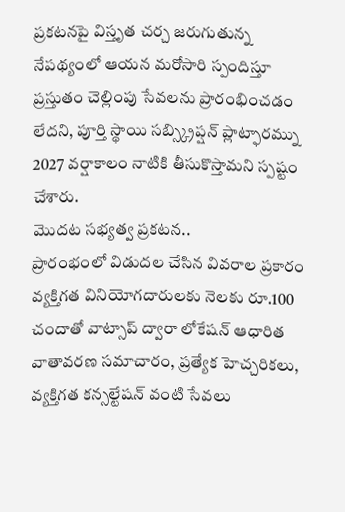ప్రకటనపై విస్తృత చర్చ జరుగుతున్న నేపథ్యంలో ఆయన మరోసారి స్పందిస్తూ ప్రస్తుతం చెల్లింపు సేవలను ప్రారంభించడం లేదని, పూర్తి స్థాయి సబ్స్క్రిప్షన్ ప్లాట్ఫారమ్ను 2027 వర్షాకాలం నాటికి తీసుకొస్తామని స్పష్టం చేశారు.
మొదట సభ్యత్వ ప్రకటన..
ప్రారంభంలో విడుదల చేసిన వివరాల ప్రకారం వ్యక్తిగత వినియోగదారులకు నెలకు రూ.100 చందాతో వాట్సాప్ ద్వారా లోకేషన్ ఆధారిత వాతావరణ సమాచారం, ప్రత్యేక హెచ్చరికలు, వ్యక్తిగత కన్సల్టేషన్ వంటి సేవలు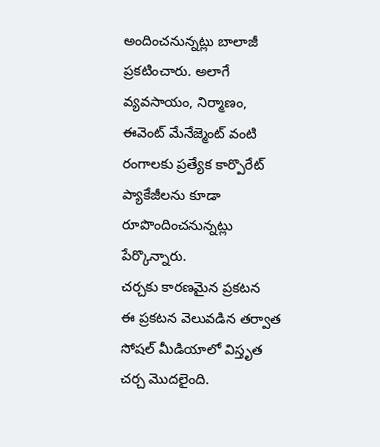అందించనున్నట్లు బాలాజీ ప్రకటించారు. అలాగే వ్యవసాయం, నిర్మాణం, ఈవెంట్ మేనేజ్మెంట్ వంటి రంగాలకు ప్రత్యేక కార్పొరేట్ ప్యాకేజీలను కూడా రూపొందించనున్నట్లు పేర్కొన్నారు.
చర్చకు కారణమైన ప్రకటన
ఈ ప్రకటన వెలువడిన తర్వాత సోషల్ మీడియాలో విస్తృత చర్చ మొదలైంది.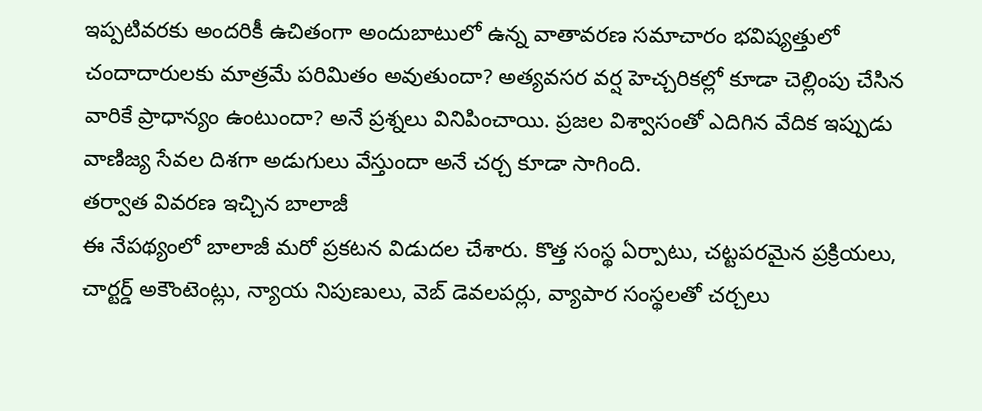ఇప్పటివరకు అందరికీ ఉచితంగా అందుబాటులో ఉన్న వాతావరణ సమాచారం భవిష్యత్తులో చందాదారులకు మాత్రమే పరిమితం అవుతుందా? అత్యవసర వర్ష హెచ్చరికల్లో కూడా చెల్లింపు చేసిన వారికే ప్రాధాన్యం ఉంటుందా? అనే ప్రశ్నలు వినిపించాయి. ప్రజల విశ్వాసంతో ఎదిగిన వేదిక ఇప్పుడు వాణిజ్య సేవల దిశగా అడుగులు వేస్తుందా అనే చర్చ కూడా సాగింది.
తర్వాత వివరణ ఇచ్చిన బాలాజీ
ఈ నేపథ్యంలో బాలాజీ మరో ప్రకటన విడుదల చేశారు. కొత్త సంస్థ ఏర్పాటు, చట్టపరమైన ప్రక్రియలు, చార్టర్డ్ అకౌంటెంట్లు, న్యాయ నిపుణులు, వెబ్ డెవలపర్లు, వ్యాపార సంస్థలతో చర్చలు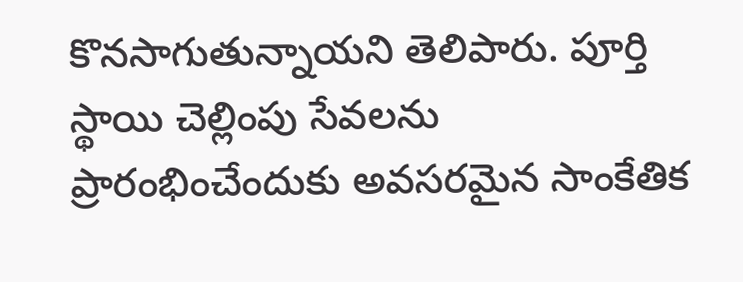కొనసాగుతున్నాయని తెలిపారు. పూర్తి స్థాయి చెల్లింపు సేవలను ప్రారంభించేందుకు అవసరమైన సాంకేతిక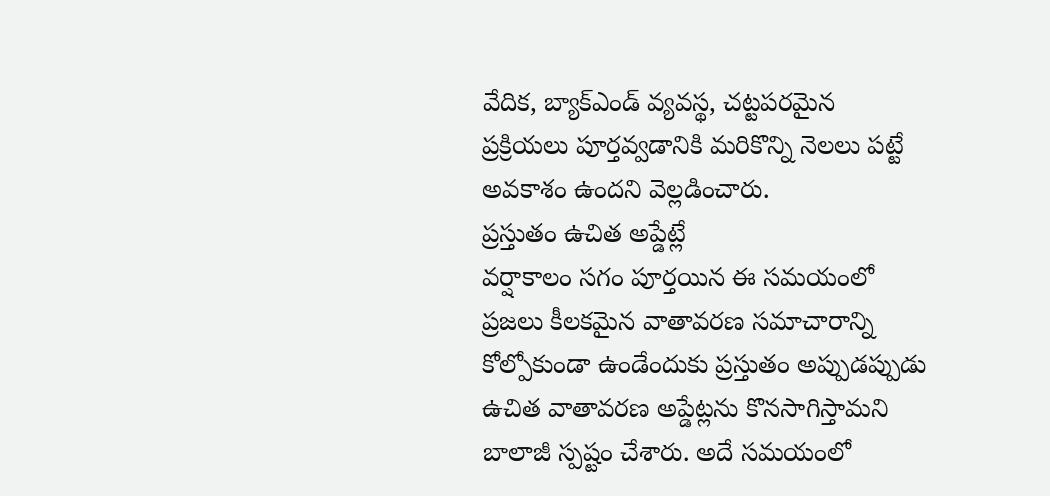వేదిక, బ్యాక్ఎండ్ వ్యవస్థ, చట్టపరమైన ప్రక్రియలు పూర్తవ్వడానికి మరికొన్ని నెలలు పట్టే అవకాశం ఉందని వెల్లడించారు.
ప్రస్తుతం ఉచిత అప్డేట్లే
వర్షాకాలం సగం పూర్తయిన ఈ సమయంలో ప్రజలు కీలకమైన వాతావరణ సమాచారాన్ని కోల్పోకుండా ఉండేందుకు ప్రస్తుతం అప్పుడప్పుడు ఉచిత వాతావరణ అప్డేట్లను కొనసాగిస్తామని బాలాజీ స్పష్టం చేశారు. అదే సమయంలో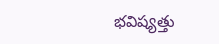భవిష్యత్తు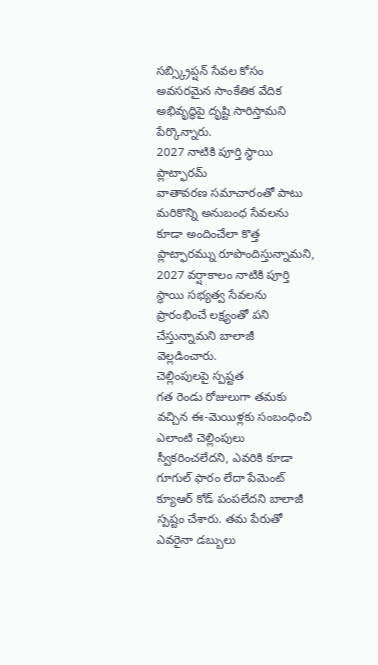సబ్స్క్రిప్షన్ సేవల కోసం అవసరమైన సాంకేతిక వేదిక అభివృద్ధిపై దృష్టి సారిస్తామని పేర్కొన్నారు.
2027 నాటికి పూర్తి స్థాయి ప్లాట్ఫారమ్
వాతావరణ సమాచారంతో పాటు మరికొన్ని అనుబంధ సేవలను కూడా అందించేలా కొత్త ప్లాట్ఫారమ్ను రూపొందిస్తున్నామని, 2027 వర్షాకాలం నాటికి పూర్తి స్థాయి సభ్యత్వ సేవలను ప్రారంభించే లక్ష్యంతో పని చేస్తున్నామని బాలాజీ వెల్లడించారు.
చెల్లింపులపై స్పష్టత
గత రెండు రోజులుగా తమకు వచ్చిన ఈ-మెయిళ్లకు సంబంధించి ఎలాంటి చెల్లింపులు స్వీకరించలేదని, ఎవరికి కూడా గూగుల్ ఫారం లేదా పేమెంట్ క్యూఆర్ కోడ్ పంపలేదని బాలాజీ స్పష్టం చేశారు. తమ పేరుతో ఎవరైనా డబ్బులు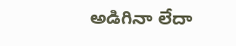అడిగినా లేదా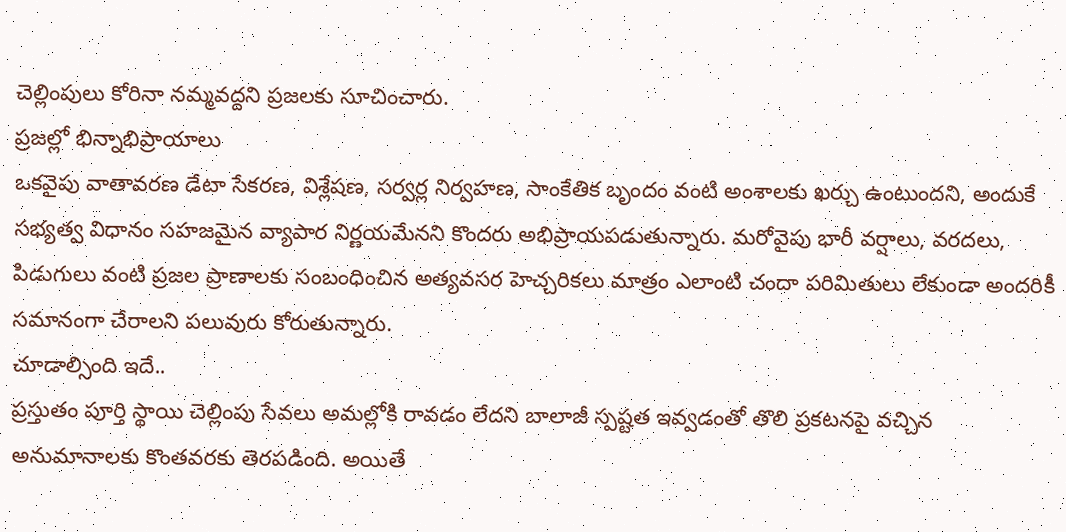చెల్లింపులు కోరినా నమ్మవద్దని ప్రజలకు సూచించారు.
ప్రజల్లో భిన్నాభిప్రాయాలు
ఒకవైపు వాతావరణ డేటా సేకరణ, విశ్లేషణ, సర్వర్ల నిర్వహణ, సాంకేతిక బృందం వంటి అంశాలకు ఖర్చు ఉంటుందని, అందుకే సభ్యత్వ విధానం సహజమైన వ్యాపార నిర్ణయమేనని కొందరు అభిప్రాయపడుతున్నారు. మరోవైపు భారీ వర్షాలు, వరదలు, పిడుగులు వంటి ప్రజల ప్రాణాలకు సంబంధించిన అత్యవసర హెచ్చరికలు మాత్రం ఎలాంటి చందా పరిమితులు లేకుండా అందరికీ సమానంగా చేరాలని పలువురు కోరుతున్నారు.
చూడాల్సింది ఇదే..
ప్రస్తుతం పూర్తి స్థాయి చెల్లింపు సేవలు అమల్లోకి రావడం లేదని బాలాజీ స్పష్టత ఇవ్వడంతో తొలి ప్రకటనపై వచ్చిన అనుమానాలకు కొంతవరకు తెరపడింది. అయితే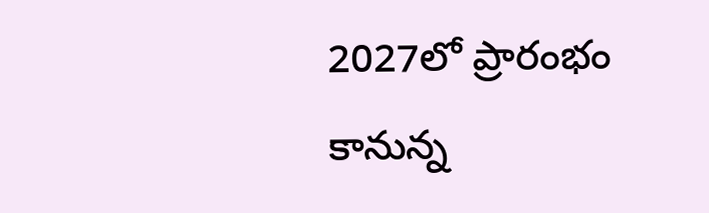2027లో ప్రారంభం కానున్న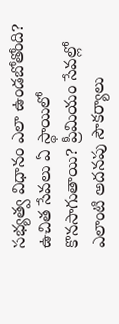సభ్యత్వ విధానం ఎలా ఉండబోతోంది? ఉచిత సేవలు ఏ స్థాయిలో కొనసాగుతాయి? ప్రీమియం సేవల్లో ఎలాంటి అదనపు సౌకర్యాలు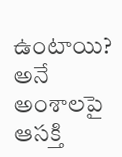ఉంటాయి? అనే అంశాలపై ఆసక్తి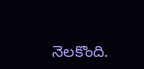నెలకొంది.